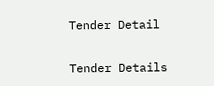Tender Detail

Tender Details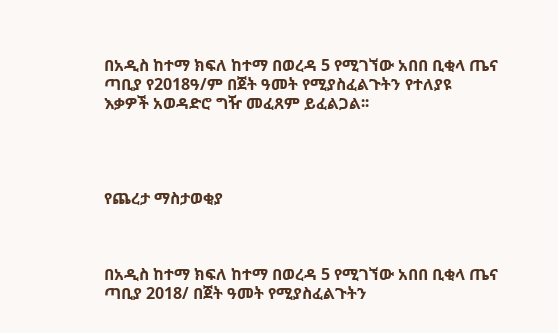በአዲስ ከተማ ክፍለ ከተማ በወረዳ 5 የሚገኘው አበበ ቢቂላ ጤና ጣቢያ የ2018ዓ/ም በጀት ዓመት የሚያስፈልጉትን የተለያዩ እቃዎች አወዳድሮ ግዥ መፈጸም ይፈልጋል፡፡




የጨረታ ማስታወቂያ



በአዲስ ከተማ ክፍለ ከተማ በወረዳ 5 የሚገኘው አበበ ቢቂላ ጤና ጣቢያ 2018/ በጀት ዓመት የሚያስፈልጉትን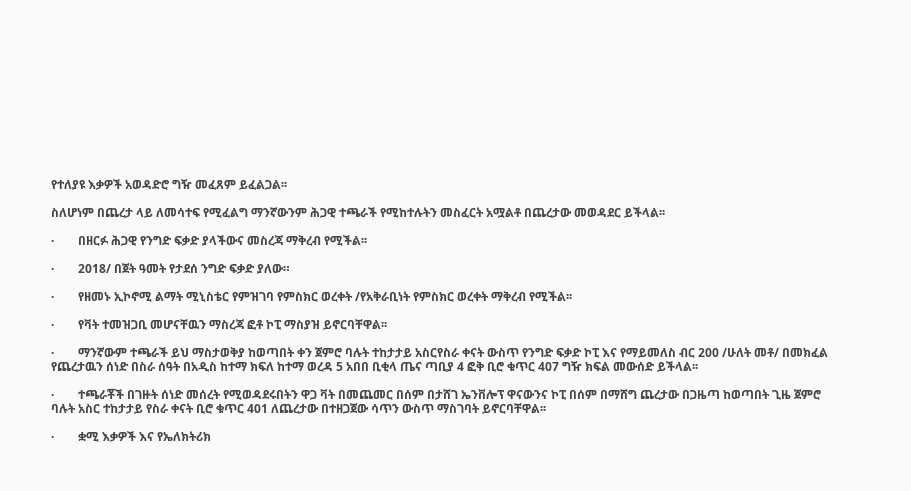የተለያዩ እቃዎች አወዳድሮ ግዥ መፈጸም ይፈልጋል፡፡

ስለሆነም በጨረታ ላይ ለመሳተፍ የሚፈልግ ማንኛውንም ሕጋዊ ተጫራች የሚከተሉትን መስፈርት አሟልቶ በጨረታው መወዳደር ይችላል፡፡

·        በዘርፉ ሕጋዊ የንግድ ፍቃድ ያላችውና መስረጃ ማቅረብ የሚችል፡፡

·        2018/ በጀት ዓመት የታደሰ ንግድ ፍቃድ ያለው።

·        የዘመኑ ኢኮኖሚ ልማት ሚኒስቴር የምዝገባ የምስክር ወረቀት /የአቅራቢነት የምስክር ወረቀት ማቅረብ የሚችል፡፡

·        የቫት ተመዝጋቢ መሆናቸዉን ማስረጃ ፎቶ ኮፒ ማስያዝ ይኖርባቸዋል፡፡

·        ማንኛውም ተጫራች ይህ ማስታወቅያ ከወጣበት ቀን ጀምሮ ባሉት ተከታታይ አስርየስራ ቀናት ውስጥ የንግድ ፍቃድ ኮፒ እና የማይመለስ ብር 200 /ሁለት መቶ/ በመክፈል የጨረታዉን ሰነድ በስራ ሰዓት በአዲስ ከተማ ክፍለ ከተማ ወረዳ 5 አበበ ቢቂላ ጤና ጣቢያ 4 ፎቅ ቢሮ ቁጥር 407 ግዥ ክፍል መውሰድ ይችላል፡፡

·        ተጫራቾች በገዙት ሰነድ መሰረት የሚወዳደሩበትን ዋጋ ቫት በመጨመር በሰም በታሸገ ኤንቨሎፕ ዋናውንና ኮፒ በሰም በማሸግ ጨረታው በጋዜጣ ከወጣበት ጊዜ ጀምሮ ባሉት አስር ተከታታይ የስራ ቀናት ቢሮ ቁጥር 401 ለጨረታው በተዘጋጀው ሳጥን ውስጥ ማስገባት ይኖርባቸዋል፡፡

·        ቋሚ እቃዎች እና የኤለክትሪክ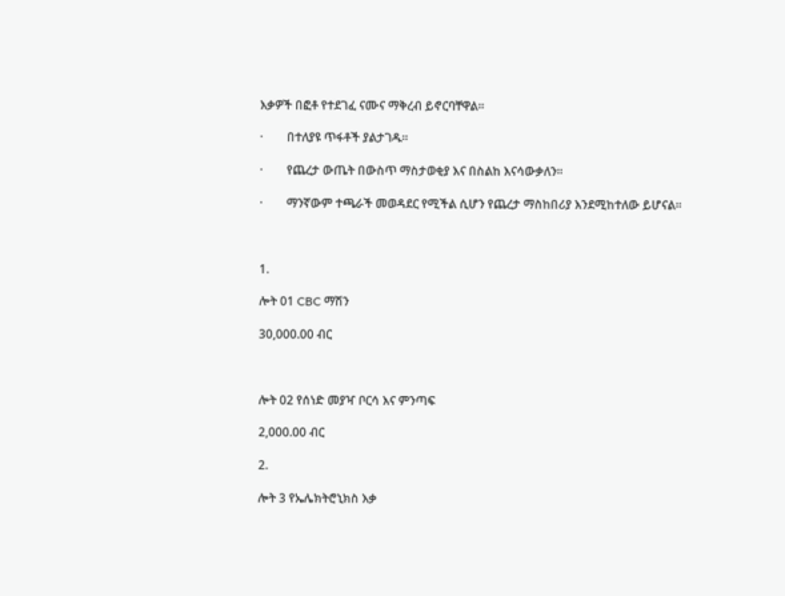እቃዎች በፎቶ የተደገፈ ናሙና ማቅረብ ይኖርባቸዋል፡፡

·        በተለያዩ ጥፋቶች ያልታገዱ፡፡

·        የጨረታ ውጤት በውስጥ ማስታወቂያ እና በስልከ እናሳውቃለን፡፡

·        ማንኛውም ተጫራች መወዳደር የሚችል ሲሆን የጨረታ ማስከበሪያ እንደሚከተለው ይሆናል፡፡



1.

ሎት 01 CBC ማሽን

30,000.00 ብር



ሎት 02 የሰነድ መያዣ ቦርሳ እና ምንጣፍ

2,000.00 ብር

2.

ሎት 3 የኤሌክትሮኒክስ እቃ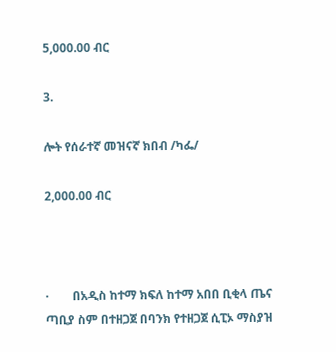5,000.00 ብር

3.

ሎት የሰራተኛ መዝናኛ ክበብ /ካፌ/

2,000.00 ብር



·        በአዲስ ከተማ ክፍለ ከተማ አበበ ቢቂላ ጤና ጣቢያ ስም በተዘጋጀ በባንክ የተዘጋጀ ሲፒኦ ማስያዝ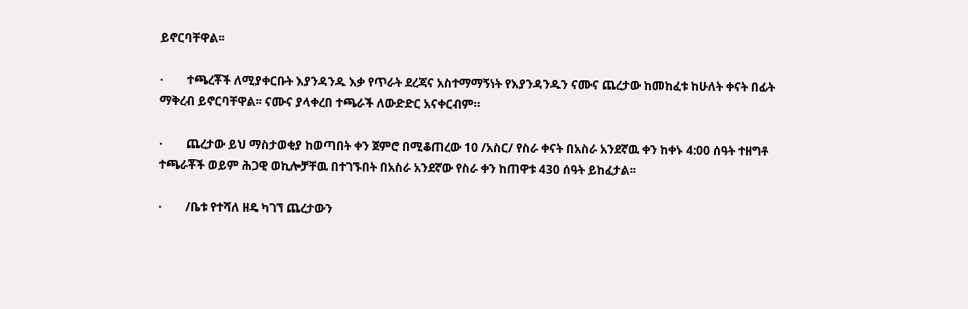ይኖርባቸዋል፡፡

·        ተጫረቾች ለሚያቀርቡት እያንዳንዱ እቃ የጥራት ደረጃና አስተማማኝነት የእያንዳንዱን ናሙና ጨረታው ከመከፈቱ ከሁለት ቀናት በፊት ማቅረብ ይኖርባቸዋል፡፡ ናሙና ያላቀረበ ተጫራች ለውድድር አናቀርብም።

·        ጨረታው ይህ ማስታወቂያ ከወጣበት ቀን ጀምሮ በሚቆጠረው 10 /አስር/ የስራ ቀናት በአስራ አንደኛዉ ቀን ከቀኑ 4:00 ሰዓት ተዘግቶ ተጫራቾች ወይም ሕጋዊ ወኪሎቻቸዉ በተገኙበት በአስራ አንደኛው የስራ ቀን ከጠዋቱ 430 ሰዓት ይከፈታል፡፡

·        /ቤቱ የተሻለ ዘዴ ካገኘ ጨረታውን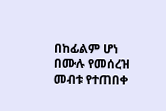በከፊልም ሆነ በሙሉ የመሰረዝ መብቱ የተጠበቀ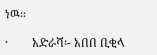ነዉ።

·        አድራሻ፡- አበበ ቢቂላ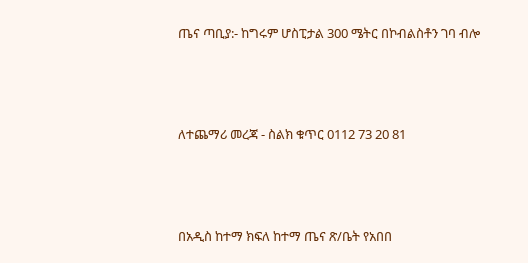ጤና ጣቢያ:- ከግሩም ሆስፒታል 300 ሜትር በኮብልስቶን ገባ ብሎ



ለተጨማሪ መረጃ - ስልክ ቁጥር 0112 73 20 81



በአዲስ ከተማ ክፍለ ከተማ ጤና ጽ/ቤት የአበበ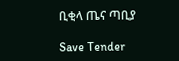ቢቂላ ጤና ጣቢያ

Save Tender